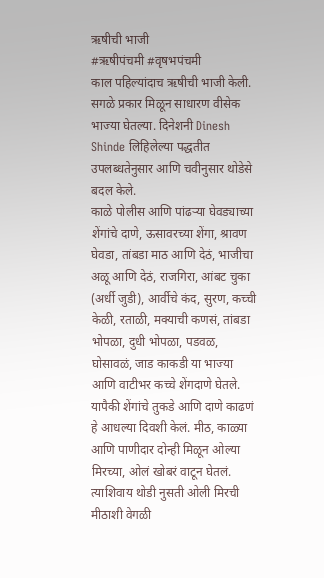ऋषीची भाजी
#ऋषीपंचमी #वृषभपंचमी
काल पहिल्यांदाच ऋषीची भाजी केली. सगळे प्रकार मिळून साधारण वीसेक भाज्या घेतल्या. दिनेशनी Dinesh Shinde लिहिलेल्या पद्धतीत उपलब्धतेनुसार आणि चवीनुसार थोडेसे बदल केले.
काळे पोलीस आणि पांढऱ्या घेवड्याच्या शेंगांचे दाणे, ऊसावरच्या शेंगा, श्रावण घेवडा, तांबडा माठ आणि देठं, भाजीचा अळू आणि देठं, राजगिरा, आंबट चुका (अर्धी जुडी), आर्वीचे कंद, सुरण, कच्ची केळी, रताळी, मक्याची कणसं, तांबडा भोपळा, दुधी भोपळा, पडवळ, घोसावळं, जाड काकडी या भाज्या आणि वाटीभर कच्चे शेंगदाणे घेतले. यापैकी शेंगांचे तुकडे आणि दाणे काढणं हे आधल्या दिवशी केलं. मीठ, काळ्या आणि पाणीदार दोन्ही मिळून ओल्या मिरच्या, ओलं खोबरं वाटून घेतलं. त्याशिवाय थोडी नुसती ओली मिरची मीठाशी वेगळी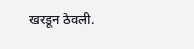खरडून ठेवली.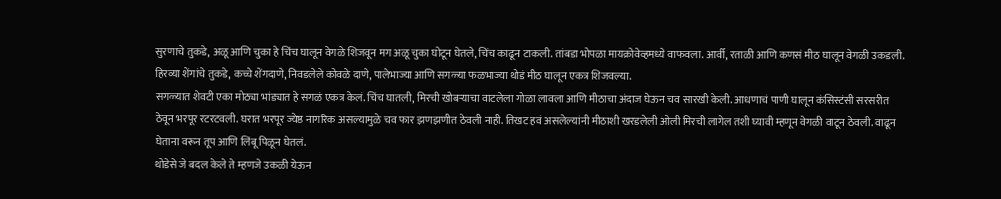सुरणाचे तुकडे, अळू आणि चुका हे चिंच घालून वेगळे शिजवून मग अळू चुका घोटून घेतले, चिंच काढून टाकली. तांबडा भोपळा मायक्रोवेव्हमध्ये वाफवला. आर्वी, रताळी आणि कणसं मीठ घालून वेगळी उकडली. हिरव्या शेंगांचे तुकडे, कच्चे शेंगदाणे, निवडलेले कोवळे दाणे, पालेभाज्या आणि सगळ्या फळभाज्या थोडं मीठ घालून एकत्र शिजवल्या.
सगळ्यात शेवटी एका मोठ्या भांड्यात हे सगळं एकत्र केलं. चिंच घातली, मिरची खोबऱ्याचा वाटलेला गोळा लावला आणि मीठाचा अंदाज घेऊन चव सारखी केली. आधणाचं पाणी घालून कंसिस्टंसी सरसरीत ठेवून भरपूर रटरटवली. घरात भरपूर ज्येष्ठ नागरिक असल्यामुळे चव फार झणझणीत ठेवली नाही. तिखट हवं असलेल्यांनी मीठाशी खरडलेली ओली मिरची लागेल तशी घ्यावी म्हणून वेगळी वाटून ठेवली. वाढून घेताना वरून तूप आणि लिंबू पिळून घेतलं.
थोडेसे जे बदल केले ते म्हणजे उकळी येऊन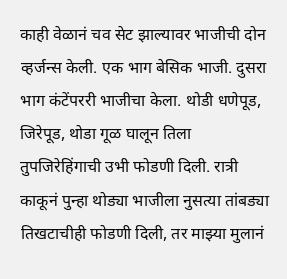काही वेळानं चव सेट झाल्यावर भाजीची दोन व्हर्जन्स केली. एक भाग बेसिक भाजी. दुसरा भाग कंटेंपररी भाजीचा केला. थोडी धणेपूड, जिरेपूड, थोडा गूळ घालून तिला तुपजिरेहिंगाची उभी फोडणी दिली. रात्री काकूनं पुन्हा थोड्या भाजीला नुसत्या तांबड्या तिखटाचीही फोडणी दिली, तर माझ्या मुलानं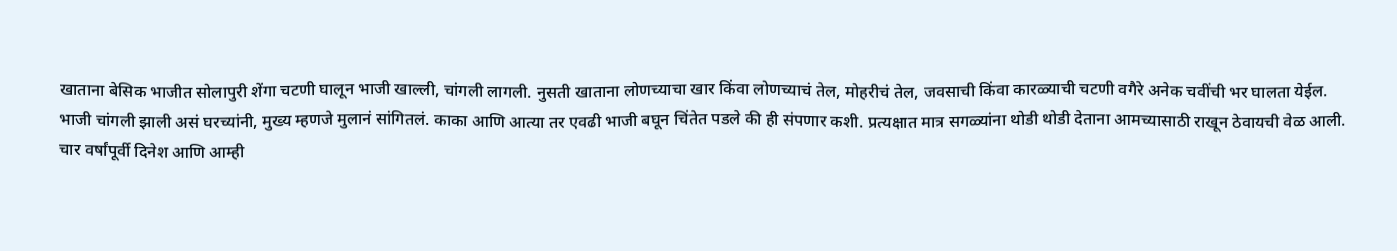खाताना बेसिक भाजीत सोलापुरी शेंगा चटणी घालून भाजी खाल्ली, चांगली लागली. नुसती खाताना लोणच्याचा खार किंवा लोणच्याचं तेल, मोहरीचं तेल, जवसाची किंवा कारळ्याची चटणी वगैरे अनेक चवींची भर घालता येईल.
भाजी चांगली झाली असं घरच्यांनी, मुख्य म्हणजे मुलानं सांगितलं. काका आणि आत्या तर एवढी भाजी बघून चिंतेत पडले की ही संपणार कशी. प्रत्यक्षात मात्र सगळ्यांना थोडी थोडी देताना आमच्यासाठी राखून ठेवायची वेळ आली.
चार वर्षांपूर्वी दिनेश आणि आम्ही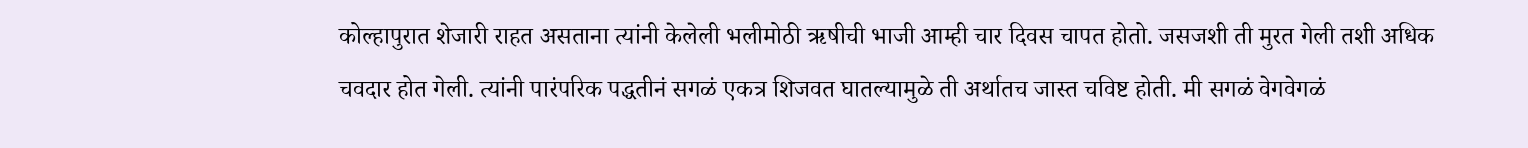कोल्हापुरात शेजारी राहत असताना त्यांनी केलेली भलीमोठी ऋषीची भाजी आम्ही चार दिवस चापत होतो. जसजशी ती मुरत गेली तशी अधिक चवदार होत गेली. त्यांनी पारंपरिक पद्धतीनं सगळं एकत्र शिजवत घातल्यामुळे ती अर्थातच जास्त चविष्ट होती. मी सगळं वेगवेगळं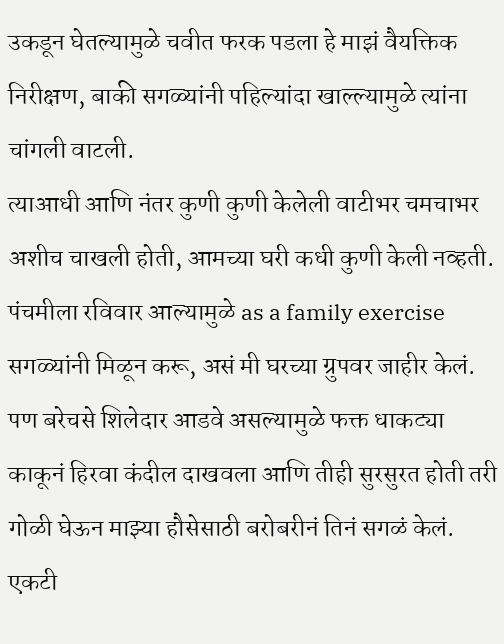उकडून घेतल्यामुळे चवीत फरक पडला हे माझं वैयक्तिक निरीक्षण, बाकी सगळ्यांनी पहिल्यांदा खाल्ल्यामुळे त्यांना चांगली वाटली.
त्याआधी आणि नंतर कुणी कुणी केलेली वाटीभर चमचाभर अशीच चाखली होती, आमच्या घरी कधी कुणी केली नव्हती. पंचमीला रविवार आल्यामुळे as a family exercise सगळ्यांनी मिळून करू, असं मी घरच्या ग्रुपवर जाहीर केलं. पण बरेचसे शिलेदार आडवे असल्यामुळे फक्त धाकट्या काकूनं हिरवा कंदील दाखवला आणि तीही सुरसुरत होती तरी गोळी घेऊन माझ्या हौसेसाठी बरोबरीनं तिनं सगळं केलं. एकटी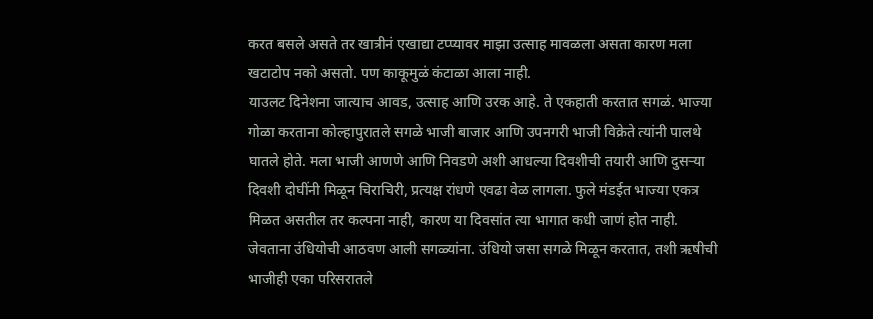करत बसले असते तर खात्रीनं एखाद्या टप्प्यावर माझा उत्साह मावळला असता कारण मला खटाटोप नको असतो. पण काकूमुळं कंटाळा आला नाही.
याउलट दिनेशना जात्याच आवड, उत्साह आणि उरक आहे. ते एकहाती करतात सगळं. भाज्या गोळा करताना कोल्हापुरातले सगळे भाजी बाजार आणि उपनगरी भाजी विक्रेते त्यांनी पालथे घातले होते. मला भाजी आणणे आणि निवडणे अशी आधल्या दिवशीची तयारी आणि दुसऱ्या दिवशी दोघींनी मिळून चिराचिरी, प्रत्यक्ष रांधणे एवढा वेळ लागला. फुले मंडईत भाज्या एकत्र मिळत असतील तर कल्पना नाही, कारण या दिवसांत त्या भागात कधी जाणं होत नाही. जेवताना उंधियोची आठवण आली सगळ्यांना. उंधियो जसा सगळे मिळून करतात, तशी ऋषीची भाजीही एका परिसरातले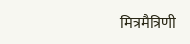मित्रमैत्रिणी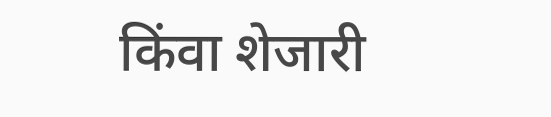किंवा शेजारी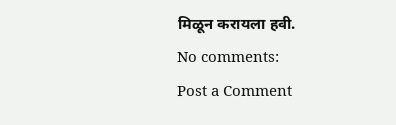मिळून करायला हवी.
No comments:
Post a Comment